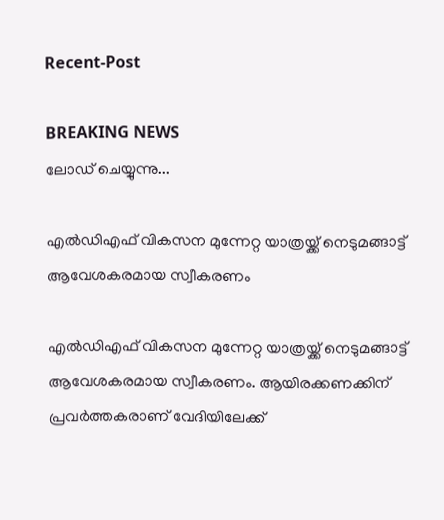Recent-Post

BREAKING NEWS
ലോഡ് ചെയ്യുന്നു...

എൽഡിഎഫ് വികസന മുന്നേറ്റ യാത്രയ്ക്ക് നെടുമങ്ങാട്ട് ആവേശകരമായ സ്വീകരണം

എൽഡിഎഫ് വികസന മുന്നേറ്റ യാത്രയ്ക്ക് നെടുമങ്ങാട്ട് ആവേശകരമായ സ്വീകരണം. ആയിരക്കണക്കിന് പ്രവർത്തകരാണ് വേദിയിലേക്ക്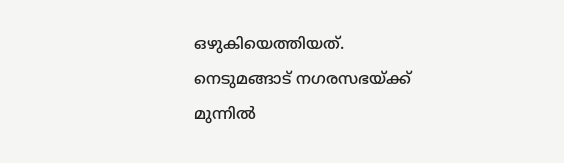ഒഴുകിയെത്തിയത്. നെടുമങ്ങാട് നഗരസഭയ്ക്ക് മുന്നിൽ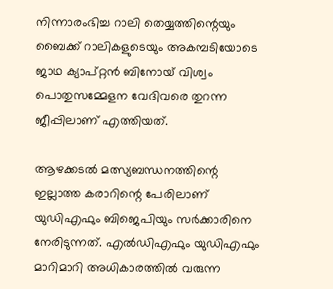നിന്നാരംഭിച്ച റാലി തെയ്യത്തിന്റെയും ബൈക്ക് റാലികളുടെയും അകമ്പടിയോടെ ജാഥ ക്യാപ്റ്റൻ ബിനോയ് വിശ്വം പൊതുസമ്മേളന വേദിവരെ തുറന്ന ജീപ്പിലാണ് എത്തിയത്.

ആഴക്കടൽ മത്സ്യബന്ധനത്തിന്റെ ഇല്ലാത്ത കരാറിന്റെ പേരിലാണ് യുഡിഎഫും ബിജെപിയും സർക്കാരിനെ നേരിടുന്നത്. എൽഡിഎഫും യുഡിഎഫും മാറിമാറി അധികാരത്തിൽ വരുന്ന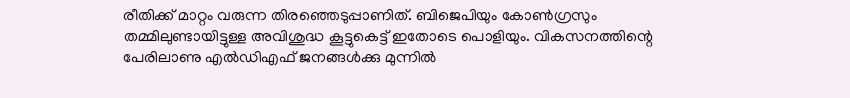രീതിക്ക് മാറ്റം വരുന്ന തിരഞ്ഞെടുപ്പാണിത്. ബിജെപിയും കോൺഗ്രസും തമ്മിലുണ്ടായിട്ടുള്ള അവിശുദ്ധ കൂട്ടുകെട്ട് ഇതോടെ പൊളിയും. വികസനത്തിന്റെ പേരിലാണു എൽഡിഎഫ് ജനങ്ങൾക്കു മുന്നിൽ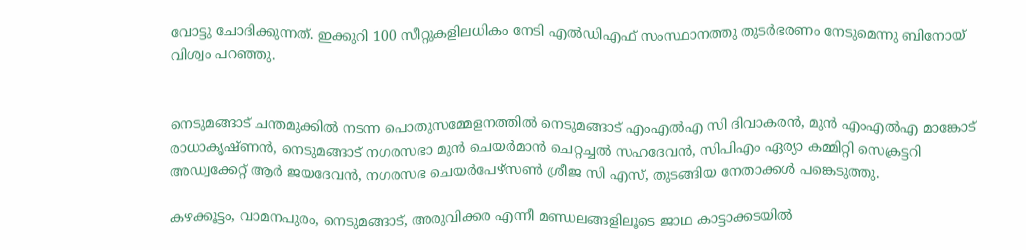വോട്ടു ചോദിക്കുന്നത്. ഇക്കുറി 100 സീറ്റുകളിലധികം നേടി എൽഡിഎഫ് സംസ്ഥാനത്തു തുടർഭരണം നേടുമെന്നു ബിനോയ് വിശ്വം പറഞ്ഞു.


നെടുമങ്ങാട് ചന്തമുക്കിൽ നടന്ന പൊതുസമ്മേളനത്തിൽ നെടുമങ്ങാട് എംഎൽഎ സി ദിവാകരൻ, മുൻ എംഎൽഎ മാങ്കോട് രാധാകൃഷ്‌ണൻ, നെടുമങ്ങാട് നഗരസഭാ മുൻ ചെയർമാൻ ചെറ്റച്ചൽ സഹദേവൻ, സിപിഎം ഏര്യാ കമ്മിറ്റി സെക്രട്ടറി അഡ്വക്കേറ്റ് ആർ ജയദേവൻ, നഗരസഭ ചെയർപേഴ്സൺ ശ്രീജ സി എസ്, തുടങ്ങിയ നേതാക്കൾ പങ്കെടുത്തു.

കഴക്കൂട്ടം, വാമനപുരം, നെടുമങ്ങാട്, അരുവിക്കര എന്നീ മണ്ഡലങ്ങളിലൂടെ ജാഥ കാട്ടാക്കടയിൽ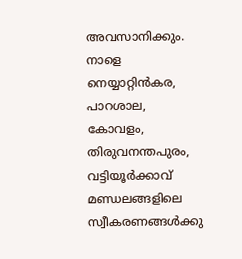അവസാനിക്കും. നാളെ നെയ്യാറ്റിൻകര, പാറശാല, കോവളം, തിരുവനന്തപുരം, വട്ടിയൂർക്കാവ് മണ്ഡലങ്ങളിലെ സ്വീകരണങ്ങൾക്കു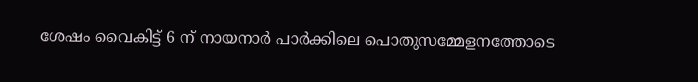ശേഷം വൈകിട്ട് 6 ന് നായനാർ പാർക്കിലെ പൊതുസമ്മേളനത്തോടെ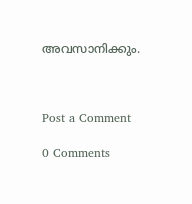അവസാനിക്കും.



Post a Comment

0 Comments